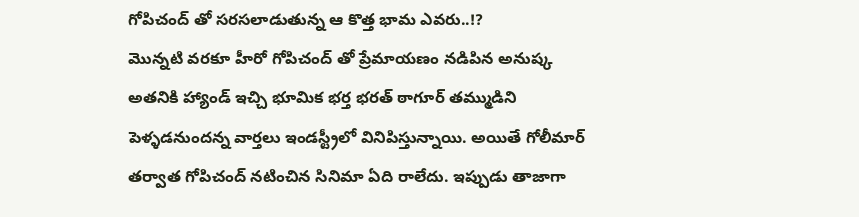గోపిచంద్ తో సరసలాడుతున్న ఆ కొత్త భామ ఎవరు..!?
మొన్నటి వరకూ హీరో గోపిచంద్ తో ప్రేమాయణం నడిపిన అనుష్క అతనికి హ్యాండ్ ఇచ్చి భూమిక భర్త భరత్ ఠాగూర్ తమ్ముడిని పెళ్ళడనుందన్న వార్తలు ఇండస్ట్రీలో వినిపిస్తున్నాయి. అయితే గోలీమార్ తర్వాత గోపిచంద్ నటించిన సినిమా ఏది రాలేదు. ఇప్పుడు తాజాగా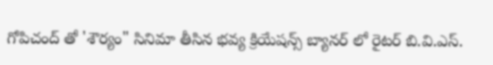గోపిచంద్ తో 'శౌర్యం" సినిమా తీసిన భవ్య క్రియేషన్స్ బ్యానర్ లో రైటర్ బి.వి.ఎస్.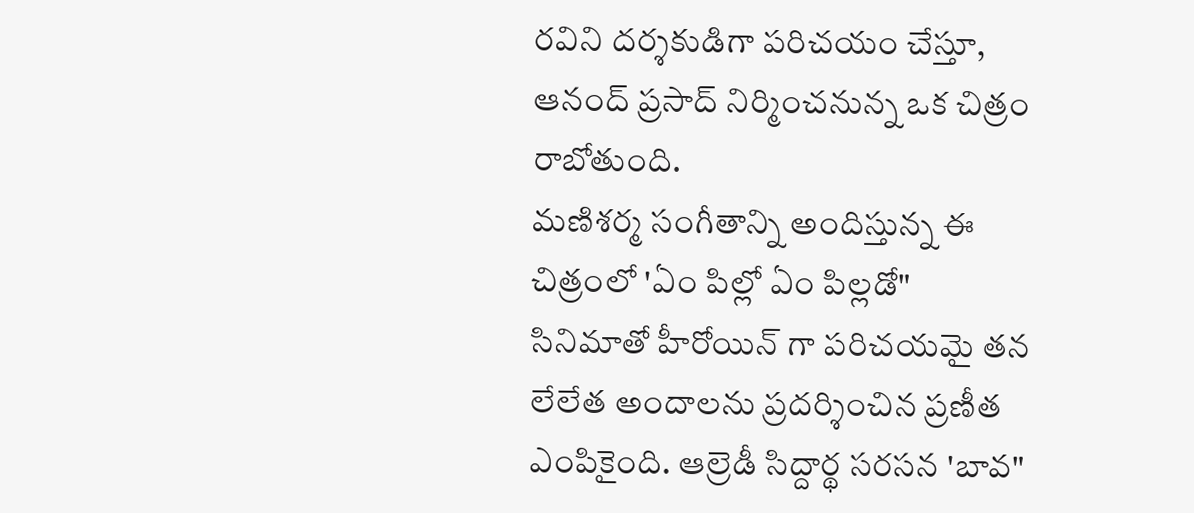రవిని దర్శకుడిగా పరిచయం చేస్తూ, ఆనంద్ ప్రసాద్ నిర్మించనున్న ఒక చిత్రం రాబోతుంది.
మణిశర్మ సంగీతాన్ని అందిస్తున్న ఈ చిత్రంలో 'ఏం పిల్లో ఏం పిల్లడో" సినిమాతో హీరోయిన్ గా పరిచయమై తన లేలేత అందాలను ప్రదర్శించిన ప్రణీత ఎంపికైంది. ఆల్రెడీ సిద్దార్థ సరసన 'బావ"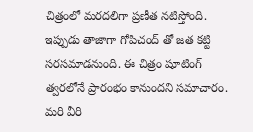చిత్రంలో మరదలిగా ప్రణీత నటిస్తోంది. ఇప్పుడు తాజాగా గోపిచంద్ తో జత కట్టి సరసమాడనుంది. ఈ చిత్రం షూటింగ్ త్వరలోనే ప్రారంభం కానుందని సమాచారం. మరి వీరి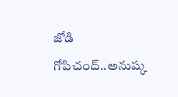జోడి గోపిచంద్..అనుష్క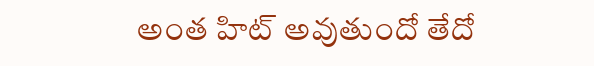అంత హిట్ అవుతుందో తేదో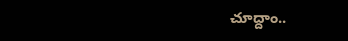చూద్దాం..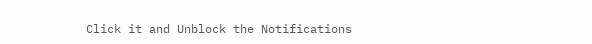Click it and Unblock the Notifications